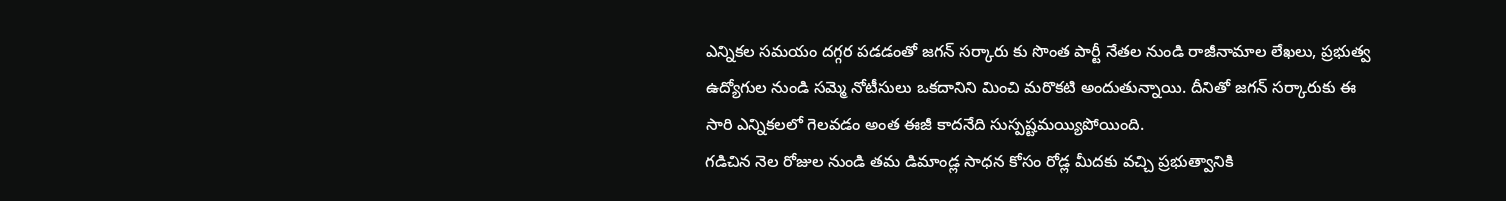ఎన్నికల సమయం దగ్గర పడడంతో జగన్ సర్కారు కు సొంత పార్టీ నేతల నుండి రాజీనామాల లేఖలు, ప్రభుత్వ ఉద్యోగుల నుండి సమ్మె నోటీసులు ఒకదానిని మించి మరొకటి అందుతున్నాయి. దీనితో జగన్ సర్కారుకు ఈ సారి ఎన్నికలలో గెలవడం అంత ఈజీ కాదనేది సుస్పష్టమయ్యిపోయింది.
గడిచిన నెల రోజుల నుండి తమ డిమాండ్ల సాధన కోసం రోడ్ల మీదకు వచ్చి ప్రభుత్వానికి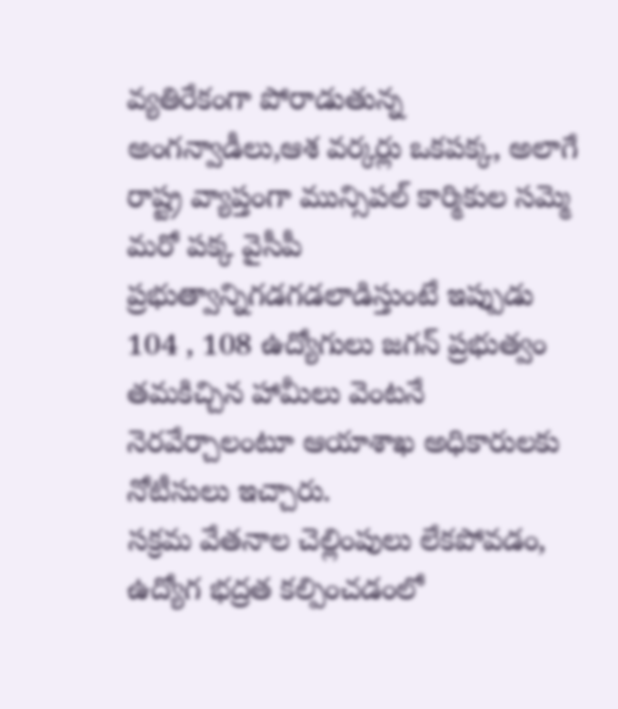వ్యతిరేకంగా పోరాడుతున్న అంగన్వాడీలు,ఆశ వర్కర్లు ఒకపక్క, అలాగే రాష్ట్ర వ్యాప్తంగా మున్సిపల్ కార్మికుల సమ్మె మరో పక్క వైసీపీ ప్రభుత్వాన్నిగడగడలాడిస్తుంటే ఇప్పుడు 104 , 108 ఉద్యోగులు జగన్ ప్రభుత్వం తమకిచ్చిన హామీలు వెంటనే నెరవేర్చాలంటూ ఆయాశాఖ అధికారులకు నోటీసులు ఇచ్చారు.
సక్రమ వేతనాల చెల్లింపులు లేకపోవడం, ఉద్యోగ భద్రత కల్పించడంలో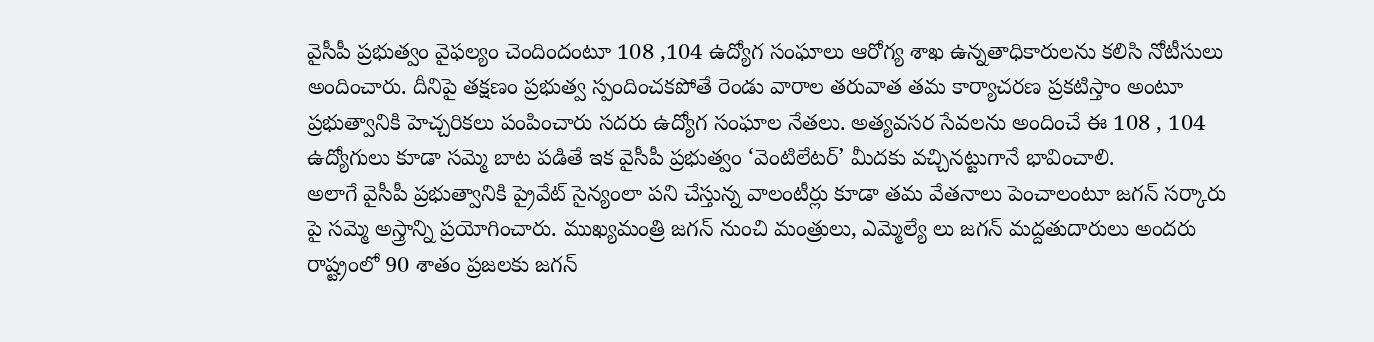వైసీపీ ప్రభుత్వం వైఫల్యం చెందిందంటూ 108 ,104 ఉద్యోగ సంఘాలు ఆరోగ్య శాఖ ఉన్నతాధికారులను కలిసి నోటీసులు అందించారు. దీనిపై తక్షణం ప్రభుత్వ స్పందించకపోతే రెండు వారాల తరువాత తమ కార్యాచరణ ప్రకటిస్తాం అంటూ ప్రభుత్వానికి హెచ్చరికలు పంపించారు సదరు ఉద్యోగ సంఘాల నేతలు. అత్యవసర సేవలను అందించే ఈ 108 , 104 ఉద్యోగులు కూడా సమ్మె బాట పడితే ఇక వైసీపీ ప్రభుత్వం ‘వెంటిలేటర్’ మీదకు వచ్చినట్టుగానే భావించాలి.
అలాగే వైసీపీ ప్రభుత్వానికి ప్రైవేట్ సైన్యంలా పని చేస్తున్న వాలంటీర్లు కూడా తమ వేతనాలు పెంచాలంటూ జగన్ సర్కారు పై సమ్మె అస్త్రాన్ని ప్రయోగించారు. ముఖ్యమంత్రి జగన్ నుంచి మంత్రులు, ఎమ్మెల్యే లు జగన్ మద్దతుదారులు అందరు రాష్ట్రంలో 90 శాతం ప్రజలకు జగన్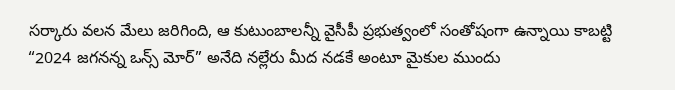సర్కారు వలన మేలు జరిగింది, ఆ కుటుంబాలన్నీ వైసీపీ ప్రభుత్వంలో సంతోషంగా ఉన్నాయి కాబట్టి “2024 జగనన్న ఒన్స్ మోర్” అనేది నల్లేరు మీద నడకే అంటూ మైకుల ముందు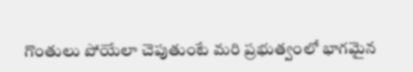గొంతులు పోయేలా చెపుతుంటే మరి ప్రభుత్వంలో భాగమైన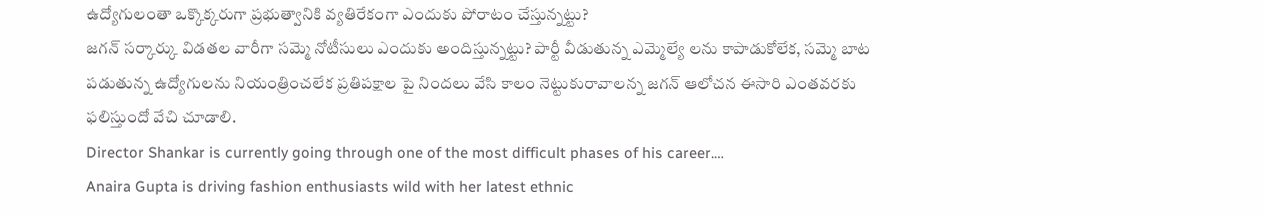ఉద్యోగులంతా ఒక్కొక్కరుగా ప్రభుత్వానికి వ్యతిరేకంగా ఎందుకు పోరాటం చేస్తున్నట్టు?
జగన్ సర్కార్కు విడతల వారీగా సమ్మె నోటీసులు ఎందుకు అందిస్తున్నట్టు? పార్టీ వీడుతున్న ఎమ్మెల్యే లను కాపాడుకోలేక, సమ్మె బాట పడుతున్న ఉద్యోగులను నియంత్రించలేక ప్రతిపక్షాల పై నిందలు వేసి కాలం నెట్టుకురావాలన్న జగన్ ఆలోచన ఈసారి ఎంతవరకు ఫలిస్తుందో వేచి చూడాలి.
Director Shankar is currently going through one of the most difficult phases of his career.…
Anaira Gupta is driving fashion enthusiasts wild with her latest ethnic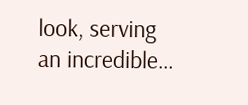look, serving an incredible…